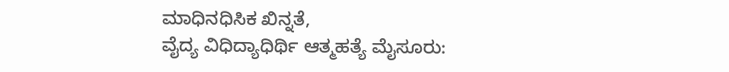ಮಾಧಿನಧಿಸಿಕ ಖಿನ್ನತೆ,
ವೈದ್ಯ ವಿಧಿದ್ಯಾಧಿರ್ಥಿ ಆತ್ಮಹತ್ಯೆ ಮೈಸೂರು: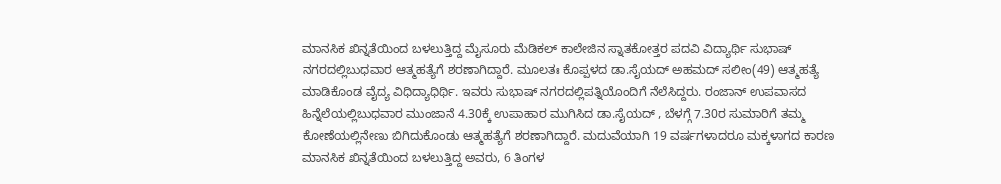ಮಾನಸಿಕ ಖಿನ್ನತೆಯಿಂದ ಬಳಲುತ್ತಿದ್ದ ಮೈಸೂರು ಮೆಡಿಕಲ್ ಕಾಲೇಜಿನ ಸ್ನಾತಕೋತ್ತರ ಪದವಿ ವಿದ್ಯಾರ್ಥಿ ಸುಭಾಷ್ ನಗರದಲ್ಲಿಬುಧವಾರ ಆತ್ಮಹತ್ಯೆಗೆ ಶರಣಾಗಿದ್ದಾರೆ. ಮೂಲತಃ ಕೊಪ್ಪಳದ ಡಾ.ಸೈಯದ್ ಅಹಮದ್ ಸಲೀಂ(49) ಆತ್ಮಹತ್ಯೆ ಮಾಡಿಕೊಂಡ ವೈದ್ಯ ವಿಧಿದ್ಯಾಧಿರ್ಥಿ. ಇವರು ಸುಭಾಷ್ ನಗರದಲ್ಲಿಪತ್ನಿಯೊಂದಿಗೆ ನೆಲೆಸಿದ್ದರು. ರಂಜಾನ್ ಉಪವಾಸದ ಹಿನ್ನೆಲೆಯಲ್ಲಿಬುಧವಾರ ಮುಂಜಾನೆ 4.30ಕ್ಕೆ ಉಪಾಹಾರ ಮುಗಿಸಿದ ಡಾ.ಸೈಯದ್ , ಬೆಳಗ್ಗೆ 7.30ರ ಸುಮಾರಿಗೆ ತಮ್ಮ ಕೋಣೆಯಲ್ಲಿನೇಣು ಬಿಗಿದುಕೊಂಡು ಆತ್ಮಹತ್ಯೆಗೆ ಶರಣಾಗಿದ್ದಾರೆ. ಮದುವೆಯಾಗಿ 19 ವರ್ಷಗಳಾದರೂ ಮಕ್ಕಳಾಗದ ಕಾರಣ ಮಾನಸಿಕ ಖಿನ್ನತೆಯಿಂದ ಬಳಲುತ್ತಿದ್ದ ಅವರು, 6 ತಿಂಗಳ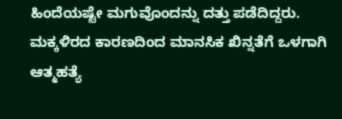ಹಿಂದೆಯಷ್ಟೇ ಮಗುವೊಂದನ್ನು ದತ್ತು ಪಡೆದಿದ್ದರು. ಮಕ್ಕಳಿರದ ಕಾರಣದಿಂದ ಮಾನಸಿಕ ಖಿನ್ನತೆಗೆ ಒಳಗಾಗಿ ಆತ್ಮಹತ್ಯೆ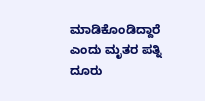ಮಾಡಿಕೊಂಡಿದ್ದಾರೆ ಎಂದು ಮೃತರ ಪತ್ನಿ ದೂರು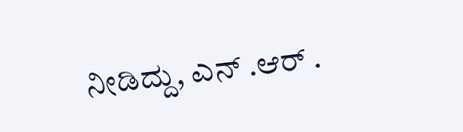ನೀಡಿದ್ದು, ಎನ್ .ಆರ್ .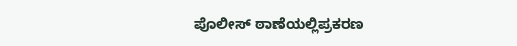ಪೊಲೀಸ್ ಠಾಣೆಯಲ್ಲಿಪ್ರಕರಣ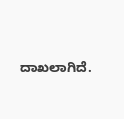ದಾಖಲಾಗಿದೆ.